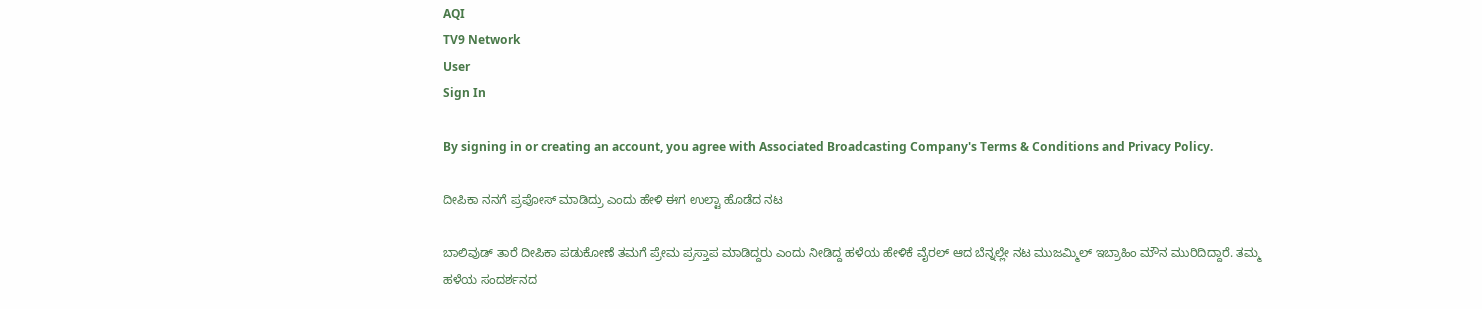AQI
TV9 Network
User
Sign In

By signing in or creating an account, you agree with Associated Broadcasting Company's Terms & Conditions and Privacy Policy.

ದೀಪಿಕಾ ನನಗೆ ಪ್ರಪೋಸ್ ಮಾಡಿದ್ರು ಎಂದು ಹೇಳಿ ಈಗ ಉಲ್ಟಾ ಹೊಡೆದ ನಟ

ಬಾಲಿವುಡ್ ತಾರೆ ದೀಪಿಕಾ ಪಡುಕೋಣೆ ತಮಗೆ ಪ್ರೇಮ ಪ್ರಸ್ತಾಪ ಮಾಡಿದ್ದರು ಎಂದು ನೀಡಿದ್ದ ಹಳೆಯ ಹೇಳಿಕೆ ವೈರಲ್ ಆದ ಬೆನ್ನಲ್ಲೇ ನಟ ಮುಜಮ್ಮಿಲ್ ಇಬ್ರಾಹಿಂ ಮೌನ ಮುರಿದಿದ್ದಾರೆ. ತಮ್ಮ ಹಳೆಯ ಸಂದರ್ಶನದ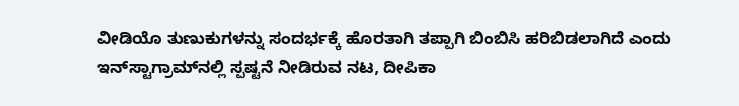ವೀಡಿಯೊ ತುಣುಕುಗಳನ್ನು ಸಂದರ್ಭಕ್ಕೆ ಹೊರತಾಗಿ ತಪ್ಪಾಗಿ ಬಿಂಬಿಸಿ ಹರಿಬಿಡಲಾಗಿದೆ ಎಂದು ಇನ್‌ಸ್ಟಾಗ್ರಾಮ್‌ನಲ್ಲಿ ಸ್ಪಷ್ಟನೆ ನೀಡಿರುವ ನಟ, ದೀಪಿಕಾ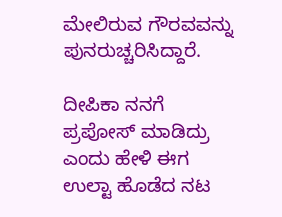ಮೇಲಿರುವ ಗೌರವವನ್ನು ಪುನರುಚ್ಚರಿಸಿದ್ದಾರೆ.

ದೀಪಿಕಾ ನನಗೆ ಪ್ರಪೋಸ್ ಮಾಡಿದ್ರು ಎಂದು ಹೇಳಿ ಈಗ ಉಲ್ಟಾ ಹೊಡೆದ ನಟ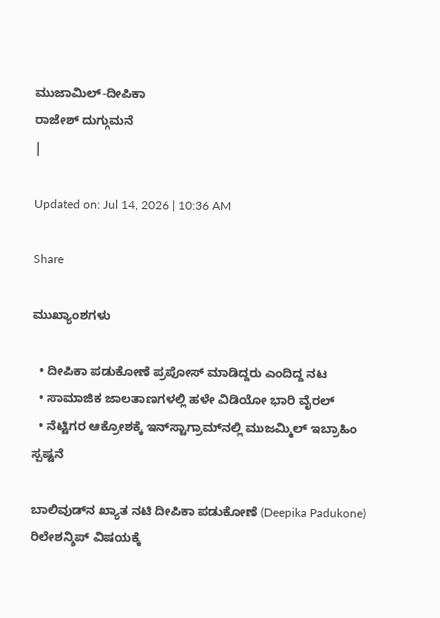ಮುಜಾಮಿಲ್-ದೀಪಿಕಾ
ರಾಜೇಶ್ ದುಗ್ಗುಮನೆ
|

Updated on: Jul 14, 2026 | 10:36 AM

Share

ಮುಖ್ಯಾಂಶಗಳು

  • ದೀಪಿಕಾ ಪಡುಕೋಣೆ ಪ್ರಪೋಸ್ ಮಾಡಿದ್ದರು ಎಂದಿದ್ದ ನಟ
  • ಸಾಮಾಜಿಕ ಜಾಲತಾಣಗಳಲ್ಲಿ ಹಳೇ ವಿಡಿಯೋ ಭಾರಿ ವೈರಲ್
  • ನೆಟ್ಟಿಗರ ಆಕ್ರೋಶಕ್ಕೆ ಇನ್‌ಸ್ಟಾಗ್ರಾಮ್‌ನಲ್ಲಿ ಮುಜಮ್ಮಿಲ್ ಇಬ್ರಾಹಿಂ ಸ್ಪಷ್ಟನೆ

ಬಾಲಿವುಡ್‌ನ ಖ್ಯಾತ ನಟಿ ದೀಪಿಕಾ ಪಡುಕೋಣೆ (Deepika Padukone) ರಿಲೇಶನ್ಶಿಪ್ ವಿಷಯಕ್ಕೆ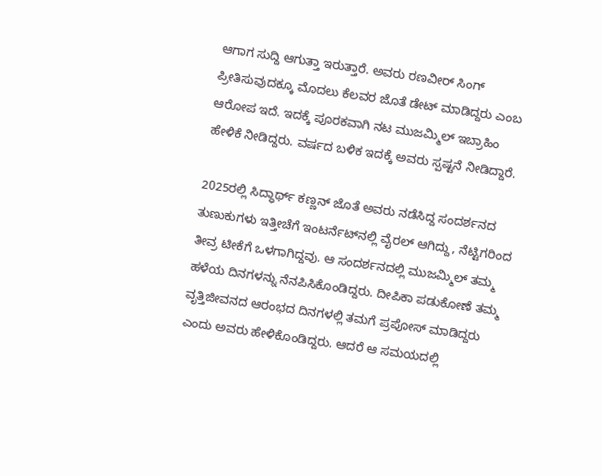ಆಗಾಗ ಸುದ್ದಿ ಆಗುತ್ತಾ ಇರುತ್ತಾರೆ. ಅವರು ರಣವೀರ್ ಸಿಂಗ್ ಪ್ರೀತಿಸುವುದಕ್ಕೂ ಮೊದಲು ಕೆಲವರ ಜೊತೆ ಡೇಟ್ ಮಾಡಿದ್ದರು ಎಂಬ ಆರೋಪ ಇದೆ. ಇದಕ್ಕೆ ಪೂರಕವಾಗಿ ನಟ ಮುಜಮ್ಮಿಲ್ ಇಬ್ರಾಹಿಂ ಹೇಳಿಕೆ ನೀಡಿದ್ದರು. ವರ್ಷದ ಬಳಿಕ ಇದಕ್ಕೆ ಅವರು ಸ್ಪಷ್ಟನೆ ನೀಡಿದ್ದಾರೆ.

2025ರಲ್ಲಿ ಸಿದ್ಧಾರ್ಥ್ ಕಣ್ಣನ್ ಜೊತೆ ಅವರು ನಡೆಸಿದ್ದ ಸಂದರ್ಶನದ ತುಣುಕುಗಳು ಇತ್ತೀಚೆಗೆ ಇಂಟರ್ನೆಟ್‌ನಲ್ಲಿ ವೈರಲ್ ಆಗಿದ್ದು, ನೆಟ್ಟಿಗರಿಂದ ತೀವ್ರ ಟೀಕೆಗೆ ಒಳಗಾಗಿದ್ದವು. ಆ ಸಂದರ್ಶನದಲ್ಲಿ ಮುಜಮ್ಮಿಲ್ ತಮ್ಮ ಹಳೆಯ ದಿನಗಳನ್ನು ನೆನಪಿಸಿಕೊಂಡಿದ್ದರು. ದೀಪಿಕಾ ಪಡುಕೋಣೆ ತಮ್ಮ ವೃತ್ತಿಜೀವನದ ಆರಂಭದ ದಿನಗಳಲ್ಲಿ ತಮಗೆ ಪ್ರಪೋಸ್ ಮಾಡಿದ್ದರು ಎಂದು ಅವರು ಹೇಳಿಕೊಂಡಿದ್ದರು. ಆದರೆ ಆ ಸಮಯದಲ್ಲಿ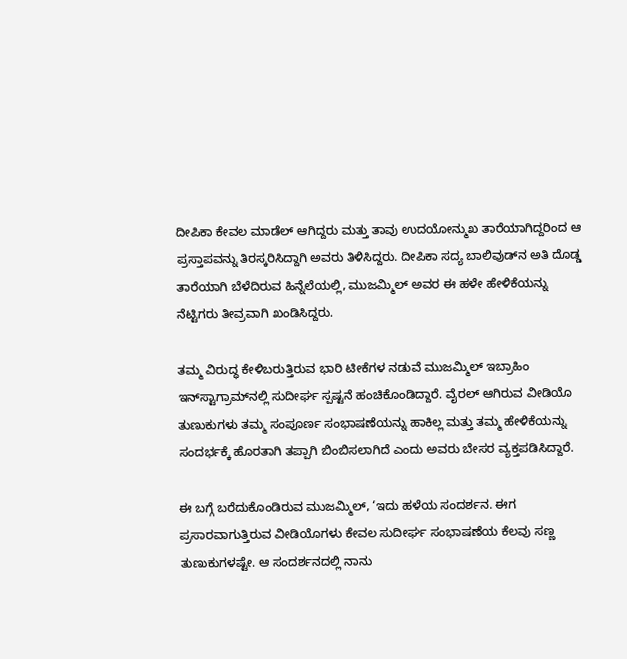ದೀಪಿಕಾ ಕೇವಲ ಮಾಡೆಲ್ ಆಗಿದ್ದರು ಮತ್ತು ತಾವು ಉದಯೋನ್ಮುಖ ತಾರೆಯಾಗಿದ್ದರಿಂದ ಆ ಪ್ರಸ್ತಾಪವನ್ನು ತಿರಸ್ಕರಿಸಿದ್ದಾಗಿ ಅವರು ತಿಳಿಸಿದ್ದರು. ದೀಪಿಕಾ ಸದ್ಯ ಬಾಲಿವುಡ್‌ನ ಅತಿ ದೊಡ್ಡ ತಾರೆಯಾಗಿ ಬೆಳೆದಿರುವ ಹಿನ್ನೆಲೆಯಲ್ಲಿ, ಮುಜಮ್ಮಿಲ್ ಅವರ ಈ ಹಳೇ ಹೇಳಿಕೆಯನ್ನು ನೆಟ್ಟಿಗರು ತೀವ್ರವಾಗಿ ಖಂಡಿಸಿದ್ದರು.

ತಮ್ಮ ವಿರುದ್ಧ ಕೇಳಿಬರುತ್ತಿರುವ ಭಾರಿ ಟೀಕೆಗಳ ನಡುವೆ ಮುಜಮ್ಮಿಲ್ ಇಬ್ರಾಹಿಂ ಇನ್‌ಸ್ಟಾಗ್ರಾಮ್‌ನಲ್ಲಿ ಸುದೀರ್ಘ ಸ್ಪಷ್ಟನೆ ಹಂಚಿಕೊಂಡಿದ್ದಾರೆ. ವೈರಲ್ ಆಗಿರುವ ವೀಡಿಯೊ ತುಣುಕುಗಳು ತಮ್ಮ ಸಂಪೂರ್ಣ ಸಂಭಾಷಣೆಯನ್ನು ಹಾಕಿಲ್ಲ ಮತ್ತು ತಮ್ಮ ಹೇಳಿಕೆಯನ್ನು ಸಂದರ್ಭಕ್ಕೆ ಹೊರತಾಗಿ ತಪ್ಪಾಗಿ ಬಿಂಬಿಸಲಾಗಿದೆ ಎಂದು ಅವರು ಬೇಸರ ವ್ಯಕ್ತಪಡಿಸಿದ್ದಾರೆ.

ಈ ಬಗ್ಗೆ ಬರೆದುಕೊಂಡಿರುವ ಮುಜಮ್ಮಿಲ್, ‘ಇದು ಹಳೆಯ ಸಂದರ್ಶನ. ಈಗ ಪ್ರಸಾರವಾಗುತ್ತಿರುವ ವೀಡಿಯೊಗಳು ಕೇವಲ ಸುದೀರ್ಘ ಸಂಭಾಷಣೆಯ ಕೆಲವು ಸಣ್ಣ ತುಣುಕುಗಳಷ್ಟೇ. ಆ ಸಂದರ್ಶನದಲ್ಲಿ ನಾನು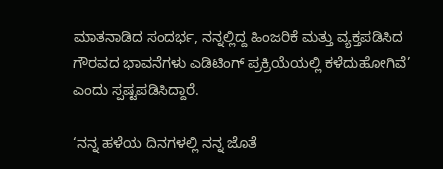ಮಾತನಾಡಿದ ಸಂದರ್ಭ, ನನ್ನಲ್ಲಿದ್ದ ಹಿಂಜರಿಕೆ ಮತ್ತು ವ್ಯಕ್ತಪಡಿಸಿದ ಗೌರವದ ಭಾವನೆಗಳು ಎಡಿಟಿಂಗ್ ಪ್ರಕ್ರಿಯೆಯಲ್ಲಿ ಕಳೆದುಹೋಗಿವೆ’ ಎಂದು ಸ್ಪಷ್ಟಪಡಿಸಿದ್ದಾರೆ.

‘ನನ್ನ ಹಳೆಯ ದಿನಗಳಲ್ಲಿ ನನ್ನ ಜೊತೆ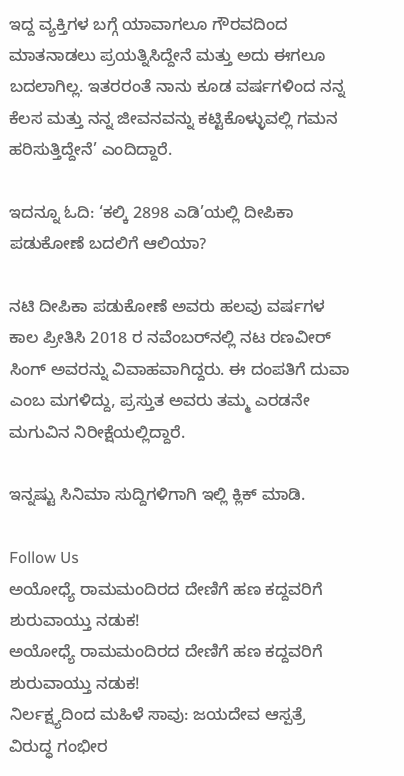ಇದ್ದ ವ್ಯಕ್ತಿಗಳ ಬಗ್ಗೆ ಯಾವಾಗಲೂ ಗೌರವದಿಂದ ಮಾತನಾಡಲು ಪ್ರಯತ್ನಿಸಿದ್ದೇನೆ ಮತ್ತು ಅದು ಈಗಲೂ ಬದಲಾಗಿಲ್ಲ. ಇತರರಂತೆ ನಾನು ಕೂಡ ವರ್ಷಗಳಿಂದ ನನ್ನ ಕೆಲಸ ಮತ್ತು ನನ್ನ ಜೀವನವನ್ನು ಕಟ್ಟಿಕೊಳ್ಳುವಲ್ಲಿ ಗಮನ ಹರಿಸುತ್ತಿದ್ದೇನೆ’ ಎಂದಿದ್ದಾರೆ.

ಇದನ್ನೂ ಓದಿ: ‘ಕಲ್ಕಿ 2898 ಎಡಿ’ಯಲ್ಲಿ ದೀಪಿಕಾ ಪಡುಕೋಣೆ ಬದಲಿಗೆ ಆಲಿಯಾ?

ನಟಿ ದೀಪಿಕಾ ಪಡುಕೋಣೆ ಅವರು ಹಲವು ವರ್ಷಗಳ ಕಾಲ ಪ್ರೀತಿಸಿ 2018 ರ ನವೆಂಬರ್‌ನಲ್ಲಿ ನಟ ರಣವೀರ್ ಸಿಂಗ್ ಅವರನ್ನು ವಿವಾಹವಾಗಿದ್ದರು. ಈ ದಂಪತಿಗೆ ದುವಾ ಎಂಬ ಮಗಳಿದ್ದು, ಪ್ರಸ್ತುತ ಅವರು ತಮ್ಮ ಎರಡನೇ ಮಗುವಿನ ನಿರೀಕ್ಷೆಯಲ್ಲಿದ್ದಾರೆ.

ಇನ್ನಷ್ಟು ಸಿನಿಮಾ ಸುದ್ದಿಗಳಿಗಾಗಿ ಇಲ್ಲಿ ಕ್ಲಿಕ್ ಮಾಡಿ.

Follow Us
ಅಯೋಧ್ಯೆ ರಾಮಮಂದಿರದ ದೇಣಿಗೆ ಹಣ ಕದ್ದವರಿಗೆ ಶುರುವಾಯ್ತು ನಡುಕ!
ಅಯೋಧ್ಯೆ ರಾಮಮಂದಿರದ ದೇಣಿಗೆ ಹಣ ಕದ್ದವರಿಗೆ ಶುರುವಾಯ್ತು ನಡುಕ!
ನಿರ್ಲಕ್ಷ್ಯದಿಂದ ಮಹಿಳೆ ಸಾವು: ಜಯದೇವ ಆಸ್ಪತ್ರೆ ವಿರುದ್ಧ ಗಂಭೀರ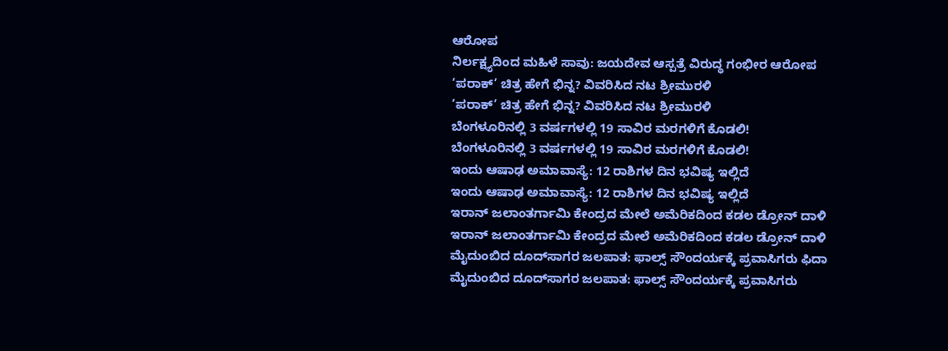ಆರೋಪ
ನಿರ್ಲಕ್ಷ್ಯದಿಂದ ಮಹಿಳೆ ಸಾವು: ಜಯದೇವ ಆಸ್ಪತ್ರೆ ವಿರುದ್ಧ ಗಂಭೀರ ಆರೋಪ
‘ಪರಾಕ್’ ಚಿತ್ರ ಹೇಗೆ ಭಿನ್ನ? ವಿವರಿಸಿದ ನಟ ಶ್ರೀಮುರಳಿ
‘ಪರಾಕ್’ ಚಿತ್ರ ಹೇಗೆ ಭಿನ್ನ? ವಿವರಿಸಿದ ನಟ ಶ್ರೀಮುರಳಿ
ಬೆಂಗಳೂರಿನಲ್ಲಿ 3 ವರ್ಷಗಳಲ್ಲಿ 19 ಸಾವಿರ ಮರಗಳಿಗೆ ಕೊಡಲಿ!
ಬೆಂಗಳೂರಿನಲ್ಲಿ 3 ವರ್ಷಗಳಲ್ಲಿ 19 ಸಾವಿರ ಮರಗಳಿಗೆ ಕೊಡಲಿ!
ಇಂದು ಆಷಾಢ ಅಮಾವಾಸ್ಯೆ: 12 ರಾಶಿಗಳ ದಿನ ಭವಿಷ್ಯ ಇಲ್ಲಿದೆ
ಇಂದು ಆಷಾಢ ಅಮಾವಾಸ್ಯೆ: 12 ರಾಶಿಗಳ ದಿನ ಭವಿಷ್ಯ ಇಲ್ಲಿದೆ
ಇರಾನ್ ಜಲಾಂತರ್ಗಾಮಿ ಕೇಂದ್ರದ ಮೇಲೆ ಅಮೆರಿಕದಿಂದ ಕಡಲ ಡ್ರೋನ್ ದಾಳಿ
ಇರಾನ್ ಜಲಾಂತರ್ಗಾಮಿ ಕೇಂದ್ರದ ಮೇಲೆ ಅಮೆರಿಕದಿಂದ ಕಡಲ ಡ್ರೋನ್ ದಾಳಿ
ಮೈದುಂಬಿದ ದೂದ್‌ಸಾಗರ ಜಲಪಾತ: ಫಾಲ್ಸ್ ಸೌಂದರ್ಯಕ್ಕೆ ಪ್ರವಾಸಿಗರು ಫಿದಾ
ಮೈದುಂಬಿದ ದೂದ್‌ಸಾಗರ ಜಲಪಾತ: ಫಾಲ್ಸ್ ಸೌಂದರ್ಯಕ್ಕೆ ಪ್ರವಾಸಿಗರು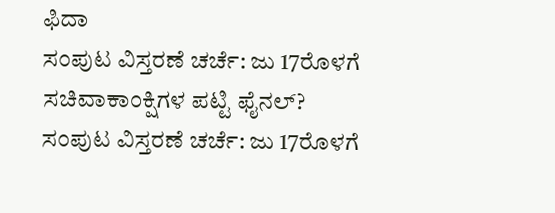ಫಿದಾ
ಸಂಪುಟ ವಿಸ್ತರಣೆ ಚರ್ಚೆ: ಜು 17ರೊಳಗೆ ಸಚಿವಾಕಾಂಕ್ಷಿಗಳ ಪಟ್ಟಿ ಫೈನಲ್?
ಸಂಪುಟ ವಿಸ್ತರಣೆ ಚರ್ಚೆ: ಜು 17ರೊಳಗೆ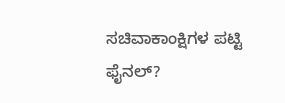ಸಚಿವಾಕಾಂಕ್ಷಿಗಳ ಪಟ್ಟಿ ಫೈನಲ್?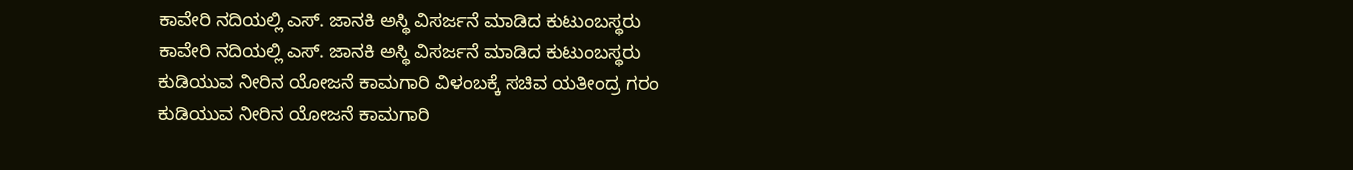ಕಾವೇರಿ ನದಿಯಲ್ಲಿ ಎಸ್. ಜಾನಕಿ ಅಸ್ಥಿ ವಿಸರ್ಜನೆ ಮಾಡಿದ ಕುಟುಂಬಸ್ಥರು
ಕಾವೇರಿ ನದಿಯಲ್ಲಿ ಎಸ್. ಜಾನಕಿ ಅಸ್ಥಿ ವಿಸರ್ಜನೆ ಮಾಡಿದ ಕುಟುಂಬಸ್ಥರು
ಕುಡಿಯುವ ನೀರಿನ ಯೋಜನೆ ಕಾಮಗಾರಿ ವಿಳಂಬಕ್ಕೆ ಸಚಿವ ಯತೀಂದ್ರ ಗರಂ
ಕುಡಿಯುವ ನೀರಿನ ಯೋಜನೆ ಕಾಮಗಾರಿ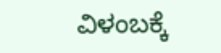ವಿಳಂಬಕ್ಕೆ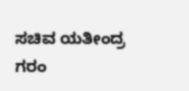ಸಚಿವ ಯತೀಂದ್ರ ಗರಂ